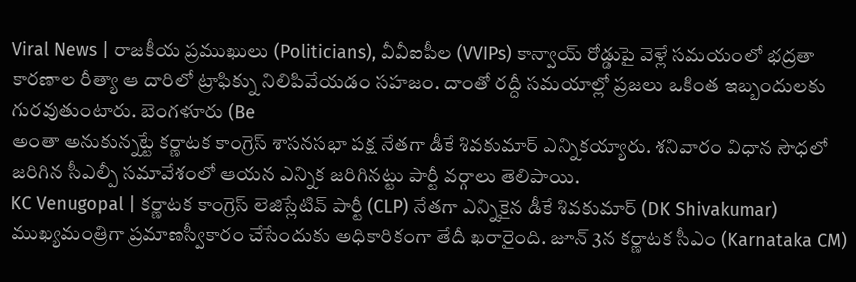Viral News | రాజకీయ ప్రముఖులు (Politicians), వీవీఐపీల (VVIPs) కాన్వాయ్ రోడ్డుపై వెళ్లే సమయంలో భద్రతా కారణాల రీత్యా ఆ దారిలో ట్రాఫిక్ను నిలిపివేయడం సహజం. దాంతో రద్దీ సమయాల్లో ప్రజలు ఒకింత ఇబ్బందులకు గురవుతుంటారు. బెంగళూరు (Be
అంతా అనుకున్నట్టే కర్ణాటక కాంగ్రెస్ శాసనసభా పక్ష నేతగా డీకే శివకుమార్ ఎన్నికయ్యారు. శనివారం విధాన సౌధలో జరిగిన సీఎల్పీ సమావేశంలో ఆయన ఎన్నిక జరిగినట్టు పార్టీ వర్గాలు తెలిపాయి.
KC Venugopal | కర్ణాటక కాంగ్రెస్ లెజిస్లేటివ్ పార్టీ (CLP) నేతగా ఎన్నికైన డీకే శివకుమార్ (DK Shivakumar) ముఖ్యమంత్రిగా ప్రమాణస్వీకారం చేసేందుకు అధికారికంగా తేదీ ఖరారైంది. జూన్ 3న కర్ణాటక సీఎం (Karnataka CM)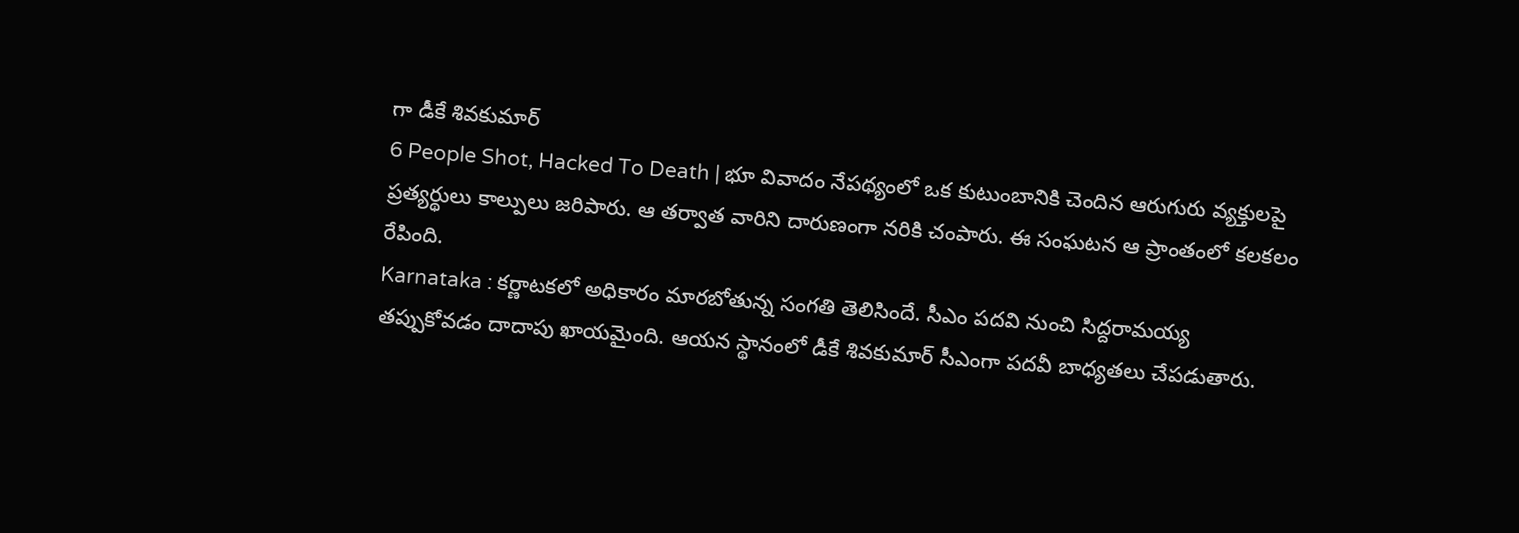గా డీకే శివకుమార్
6 People Shot, Hacked To Death | భూ వివాదం నేపథ్యంలో ఒక కుటుంబానికి చెందిన ఆరుగురు వ్యక్తులపై ప్రత్యర్థులు కాల్పులు జరిపారు. ఆ తర్వాత వారిని దారుణంగా నరికి చంపారు. ఈ సంఘటన ఆ ప్రాంతంలో కలకలం రేపింది.
Karnataka : కర్ణాటకలో అధికారం మారబోతున్న సంగతి తెలిసిందే. సీఎం పదవి నుంచి సిద్దరామయ్య తప్పుకోవడం దాదాపు ఖాయమైంది. ఆయన స్థానంలో డీకే శివకుమార్ సీఎంగా పదవీ బాధ్యతలు చేపడుతారు.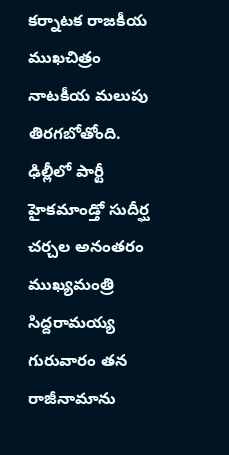కర్నాటక రాజకీయ ముఖచిత్రం నాటకీయ మలుపు తిరగబోతోంది. ఢిల్లీలో పార్టీ హైకమాండ్తో సుదీర్ఘ చర్చల అనంతరం ముఖ్యమంత్రి సిద్దరామయ్య గురువారం తన రాజీనామాను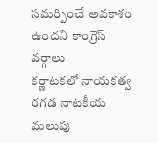సమర్పించే అవకాశం ఉందని కాంగ్రెస్ వర్గాలు
కర్ణాటకలో నాయకత్వ రగడ నాటకీయ మలుపు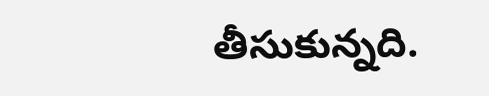తీసుకున్నది.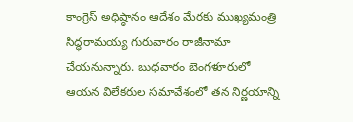కాంగ్రెస్ అధిష్ఠానం ఆదేశం మేరకు ముఖ్యమంత్రి సిద్ధరామయ్య గురువారం రాజీనామా చేయనున్నారు. బుధవారం బెంగళూరులో ఆయన విలేకరుల సమావేశంలో తన నిర్ణయాన్ని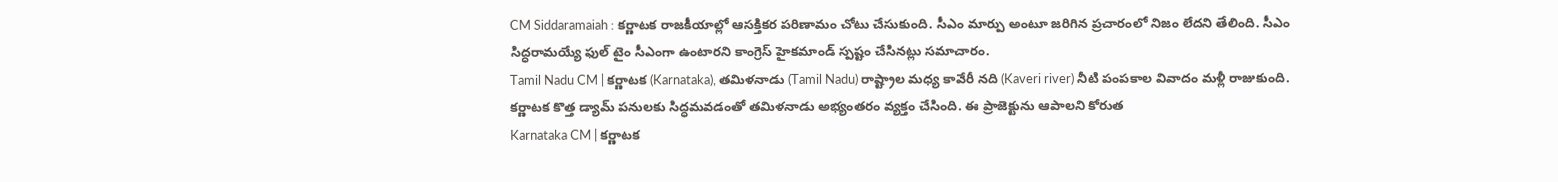CM Siddaramaiah : కర్ణాటక రాజకీయాల్లో ఆసక్తికర పరిణామం చోటు చేసుకుంది. సీఎం మార్పు అంటూ జరిగిన ప్రచారంలో నిజం లేదని తేలింది. సీఎం సిద్ధరామయ్యే ఫుల్ టైం సీఎంగా ఉంటారని కాంగ్రెస్ హైకమాండ్ స్పష్టం చేసినట్లు సమాచారం.
Tamil Nadu CM | కర్ణాటక (Karnataka), తమిళనాడు (Tamil Nadu) రాష్ట్రాల మధ్య కావేరీ నది (Kaveri river) నీటి పంపకాల వివాదం మళ్లీ రాజుకుంది. కర్ణాటక కొత్త డ్యామ్ పనులకు సిద్ధమవడంతో తమిళనాడు అభ్యంతరం వ్యక్తం చేసింది. ఈ ప్రాజెక్టును ఆపాలని కోరుత
Karnataka CM | కర్ణాటక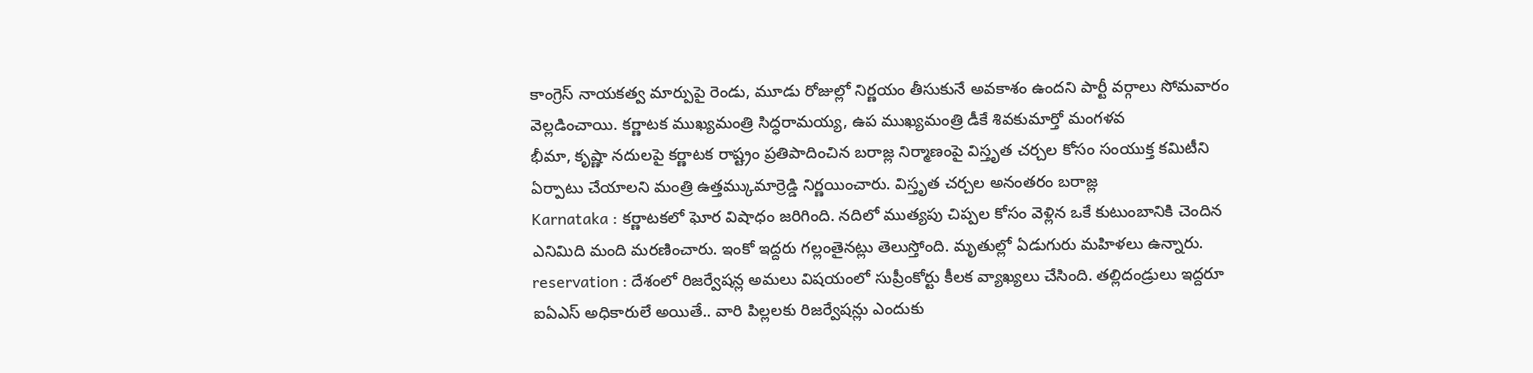కాంగ్రెస్ నాయకత్వ మార్పుపై రెండు, మూడు రోజుల్లో నిర్ణయం తీసుకునే అవకాశం ఉందని పార్టీ వర్గాలు సోమవారం వెల్లడించాయి. కర్ణాటక ముఖ్యమంత్రి సిద్ధరామయ్య, ఉప ముఖ్యమంత్రి డీకే శివకుమార్తో మంగళవ
భీమా, కృష్ణా నదులపై కర్ణాటక రాష్ట్రం ప్రతిపాదించిన బరాజ్ల నిర్మాణంపై విస్తృత చర్చల కోసం సంయుక్త కమిటీని ఏర్పాటు చేయాలని మంత్రి ఉత్తమ్కుమార్రెడ్డి నిర్ణయించారు. విస్తృత చర్చల అనంతరం బరాజ్ల
Karnataka : కర్ణాటకలో ఘోర విషాధం జరిగింది. నదిలో ముత్యపు చిప్పల కోసం వెళ్లిన ఒకే కుటుంబానికి చెందిన ఎనిమిది మంది మరణించారు. ఇంకో ఇద్దరు గల్లంతైనట్లు తెలుస్తోంది. మృతుల్లో ఏడుగురు మహిళలు ఉన్నారు.
reservation : దేశంలో రిజర్వేషన్ల అమలు విషయంలో సుప్రీంకోర్టు కీలక వ్యాఖ్యలు చేసింది. తల్లిదండ్రులు ఇద్దరూ ఐఏఎస్ అధికారులే అయితే.. వారి పిల్లలకు రిజర్వేషన్లు ఎందుకు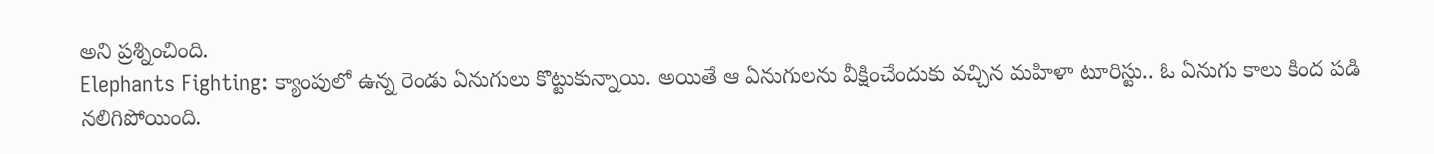అని ప్రశ్నించింది.
Elephants Fighting: క్యాంపులో ఉన్న రెండు ఏనుగులు కొట్టుకున్నాయి. అయితే ఆ ఏనుగులను వీక్షించేందుకు వచ్చిన మహిళా టూరిస్టు.. ఓ ఏనుగు కాలు కింద పడి నలిగిపోయింది.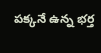పక్కనే ఉన్న భర్త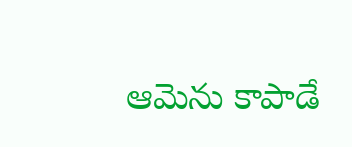ఆమెను కాపాడే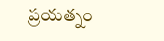ప్రయత్నం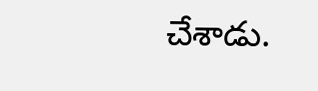చేశాడు.